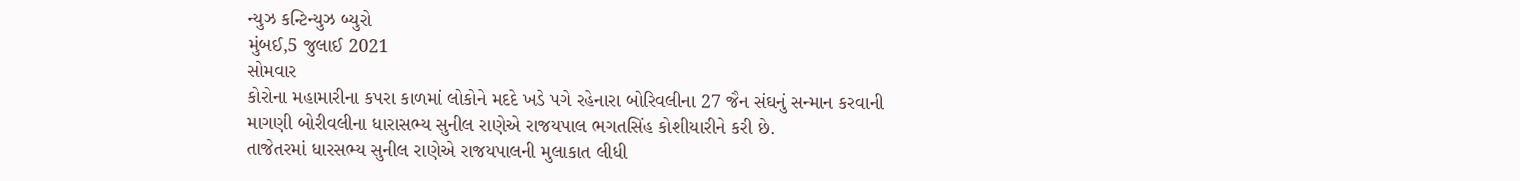ન્યુઝ કન્ટિન્યુઝ બ્યુરો
મુંબઈ,5 જુલાઈ 2021
સોમવાર
કોરોના મહામારીના કપરા કાળમાં લોકોને મદદે ખડે પગે રહેનારા બોરિવલીના 27 જૈન સંઘનું સન્માન કરવાની માગણી બોરીવલીના ધારાસભ્ય સુનીલ રાણેએ રાજયપાલ ભગતસિંહ કોશીયારીને કરી છે.
તાજેતરમાં ધારસભ્ય સુનીલ રાણેએ રાજયપાલની મુલાકાત લીધી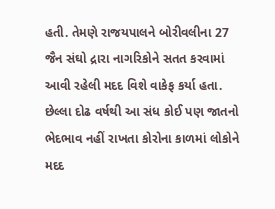હતી. તેમણે રાજયપાલને બોરીવલીના 27 જૈન સંઘો દ્રારા નાગરિકોને સતત કરવામાં આવી રહેલી મદદ વિશે વાકેફ કર્યા હતા. છેલ્લા દોઢ વર્ષથી આ સંધ કોઈ પણ જાતનો ભેદભાવ નહીં રાખતા કોરોના કાળમાં લોકોને મદદ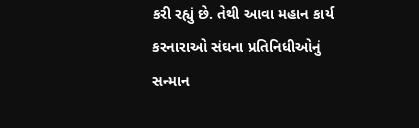કરી રહ્યું છે. તેથી આવા મહાન કાર્ય કરનારાઓ સંઘના પ્રતિનિધીઓનું સન્માન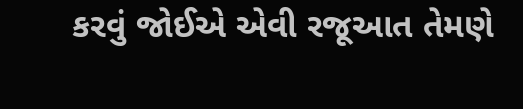કરવું જોઈએ એવી રજૂઆત તેમણે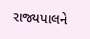રાજ્યપાલને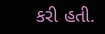કરી હતી.